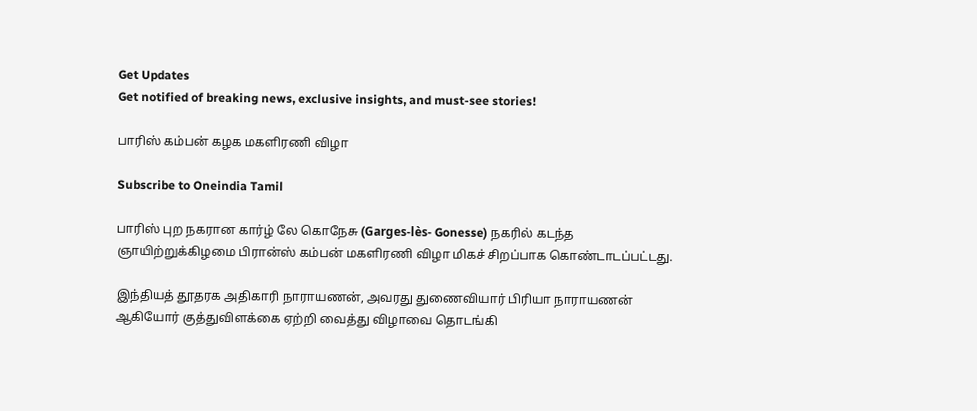Get Updates
Get notified of breaking news, exclusive insights, and must-see stories!

பாரிஸ் கம்பன் கழக மகளிரணி விழா

Subscribe to Oneindia Tamil

பாரிஸ் புற நகரான கார்ழ் லே கொநேசு (Garges-lès- Gonesse) நகரில் கடந்த ஞாயிற்றுக்கிழமை பிரான்ஸ் கம்பன் மகளிரணி விழா மிகச் சிறப்பாக கொண்டாடப்பட்டது.

இந்தியத் தூதரக அதிகாரி நாராயணன், அவரது துணைவியார் பிரியா நாராயணன் ஆகியோர் குத்துவிளக்கை ஏற்றி வைத்து விழாவை தொடங்கி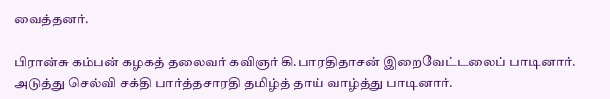வைத்தனர்.

பிரான்சு கம்பன் கழகத் தலைவர் கவிஞர் கி.பாரதிதாசன் இறைவேட்டலைப் பாடினார். அடுத்து செல்வி சக்தி பார்த்தசாரதி தமிழ்த் தாய் வாழ்த்து பாடினார்.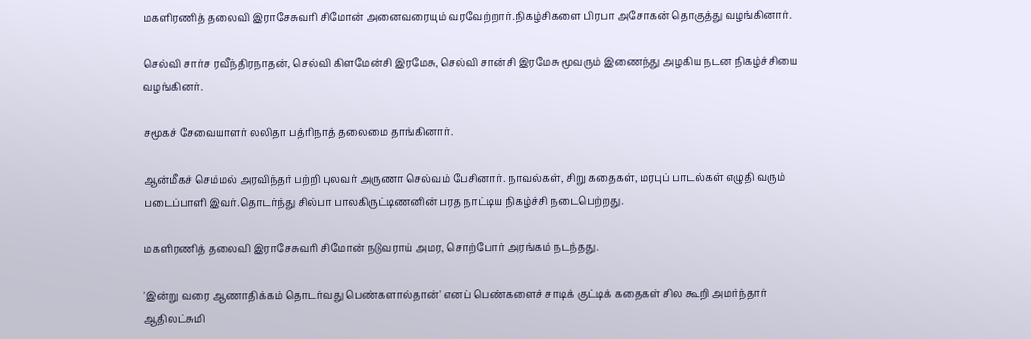மகளிரணித் தலைவி இராசேசுவரி சிமோன் அனைவரையும் வரவேற்றார்.நிகழ்சிகளை பிரபா அசோகன் தொகுத்து வழங்கினார்.

செல்வி சார்ச ரவீந்திரநாதன், செல்வி கிளமேன்சி இரமேசு, செல்வி சான்சி இரமேசு மூவரும் இணைந்து அழகிய நடன நிகழ்ச்சியை வழங்கினர்.

சமூகச் சேவையாளர் லலிதா பத்ரிநாத் தலைமை தாங்கினார்.

ஆன்மீகச் செம்மல் அரவிந்தர் பற்றி புலவர் அருணா செல்வம் பேசினார். நாவல்கள், சிறு கதைகள், மரபுப் பாடல்கள் எழுதி வரும் படைப்பாளி இவர்.தொடர்ந்து சில்பா பாலகிருட்டிணனின் பரத நாட்டிய நிகழ்ச்சி நடைபெற்றது.

மகளிரணித் தலைவி இராசேசுவரி சிமோன் நடுவராய் அமர, சொற்போர் அரங்கம் நடந்தது.

'இன்று வரை ஆணாதிக்கம் தொடர்வது பெண்களால்தான்' எனப் பெண்களைச் சாடிக் குட்டிக் கதைகள் சில கூறி அமர்ந்தார் ஆதிலட்சுமி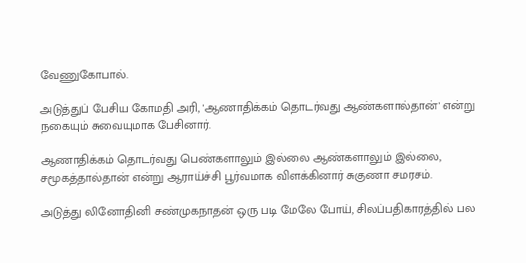வேணுகோபால்.

அடுத்துப் பேசிய கோமதி அரி, 'ஆணாதிக்கம் தொடர்வது ஆண்களால்தான்' என்று நகையும் சுவையுமாக பேசினார்.

ஆணாதிக்கம் தொடர்வது பெண்களாலும் இல்லை ஆண்களாலும் இல்லை, சமூகத்தால்தான் என்று ஆராய்ச்சி பூர்வமாக விளக்கினார் சுகுணா சமரசம்.

அடுத்து லினோதினி சண்முகநாதன் ஒரு படி மேலே போய், சிலப்பதிகாரத்தில் பல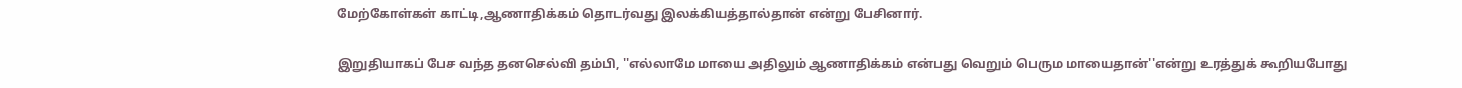மேற்கோள்கள் காட்டி,ஆணாதிக்கம் தொடர்வது இலக்கியத்தால்தான் என்று பேசினார்.

இறுதியாகப் பேச வந்த தனசெல்வி தம்பி, ''எல்லாமே மாயை அதிலும் ஆணாதிக்கம் என்பது வெறும் பெரும மாயைதான்''என்று உரத்துக் கூறியபோது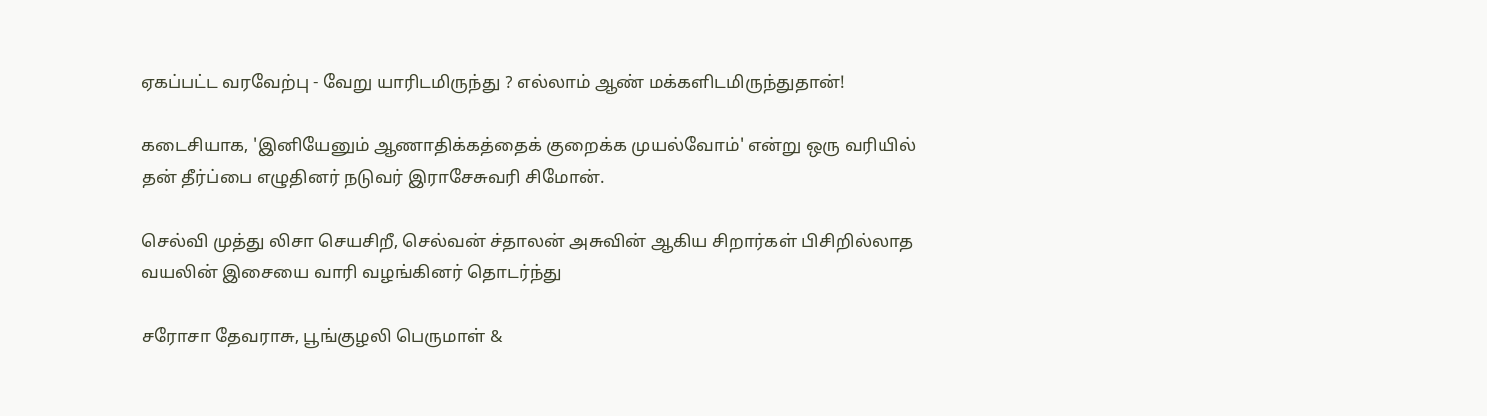ஏகப்பட்ட வரவேற்பு - வேறு யாரிடமிருந்து ? எல்லாம் ஆண் மக்களிடமிருந்துதான்!

கடைசியாக, 'இனியேனும் ஆணாதிக்கத்தைக் குறைக்க முயல்வோம்' என்று ஒரு வரியில் தன் தீர்ப்பை எழுதினர் நடுவர் இராசேசுவரி சிமோன்.

செல்வி முத்து லிசா செயசிறீ, செல்வன் ச்தாலன் அசுவின் ஆகிய சிறார்கள் பிசிறில்லாத வயலின் இசையை வாரி வழங்கினர் தொடர்ந்து

சரோசா தேவராசு, பூங்குழலி பெருமாள் &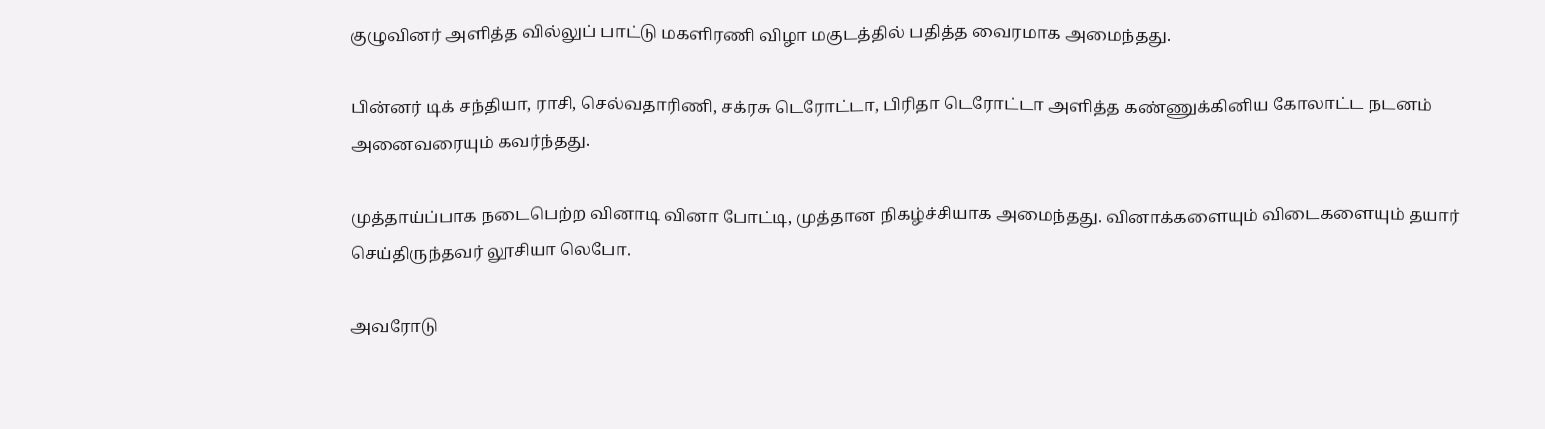குழுவினர் அளித்த வில்லுப் பாட்டு மகளிரணி விழா மகுடத்தில் பதித்த வைரமாக அமைந்தது.

பின்னர் டிக் சந்தியா, ராசி, செல்வதாரிணி, சக்ரசு டெரோட்டா, பிரிதா டெரோட்டா அளித்த கண்ணுக்கினிய கோலாட்ட நடனம் அனைவரையும் கவர்ந்தது.

முத்தாய்ப்பாக நடைபெற்ற வினாடி வினா போட்டி, முத்தான நிகழ்ச்சியாக அமைந்தது. வினாக்களையும் விடைகளையும் தயார் செய்திருந்தவர் லூசியா லெபோ.

அவரோடு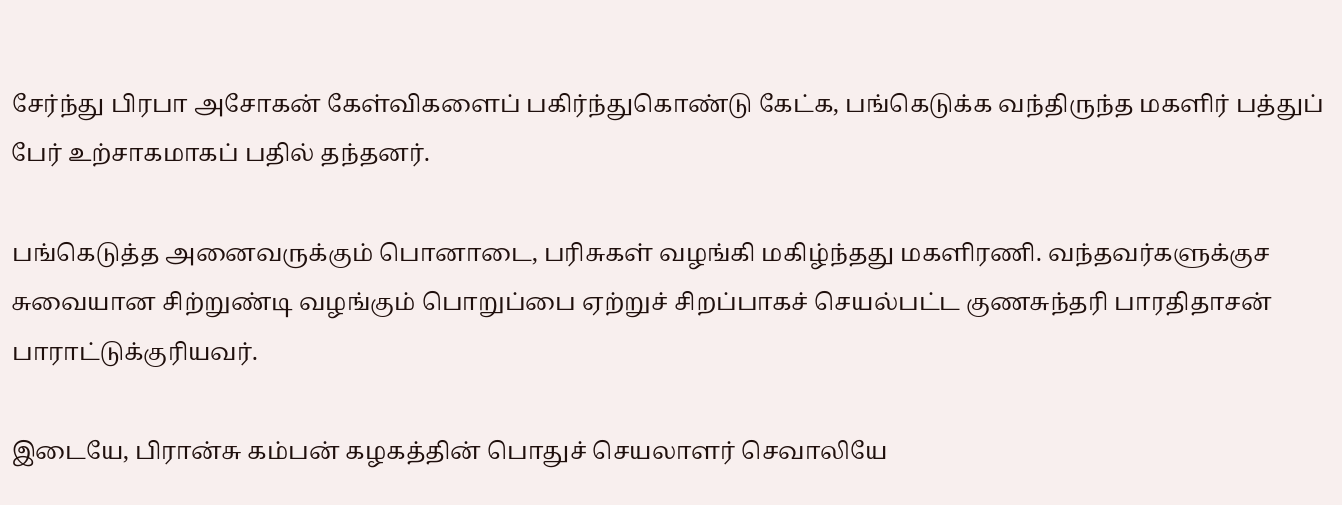சேர்ந்து பிரபா அசோகன் கேள்விகளைப் பகிர்ந்துகொண்டு கேட்க, பங்கெடுக்க வந்திருந்த மகளிர் பத்துப் பேர் உற்சாகமாகப் பதில் தந்தனர்.

பங்கெடுத்த அனைவருக்கும் பொனாடை, பரிசுகள் வழங்கி மகிழ்ந்தது மகளிரணி. வந்தவர்களுக்குச சுவையான சிற்றுண்டி வழங்கும் பொறுப்பை ஏற்றுச் சிறப்பாகச் செயல்பட்ட குணசுந்தரி பாரதிதாசன் பாராட்டுக்குரியவர்.

இடையே, பிரான்சு கம்பன் கழகத்தின் பொதுச் செயலாளர் செவாலியே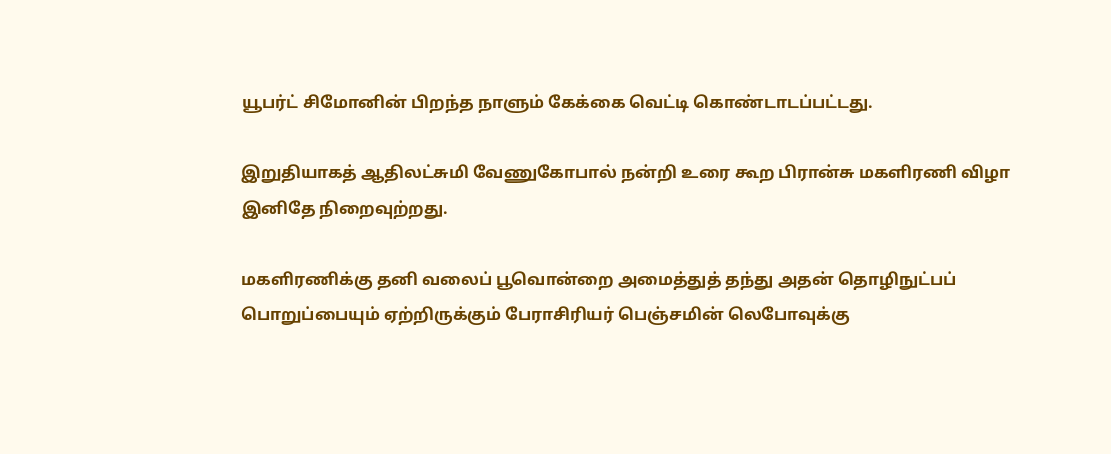யூபர்ட் சிமோனின் பிறந்த நாளும் கேக்கை வெட்டி கொண்டாடப்பட்டது.

இறுதியாகத் ஆதிலட்சுமி வேணுகோபால் நன்றி உரை கூற பிரான்சு மகளிரணி விழா இனிதே நிறைவுற்றது.

மகளிரணிக்கு தனி வலைப் பூவொன்றை அமைத்துத் தந்து அதன் தொழிநுட்பப் பொறுப்பையும் ஏற்றிருக்கும் பேராசிரியர் பெஞ்சமின் லெபோவுக்கு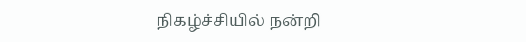நிகழ்ச்சியில் நன்றி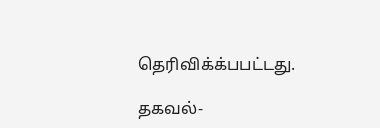தெரிவிக்க்பபட்டது.

தகவல்-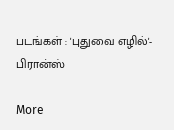படங்கள் : 'புதுவை எழில்'- பிரான்ஸ்

More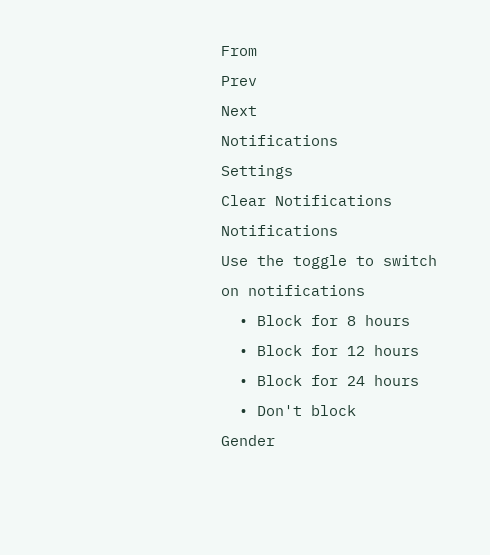From
Prev
Next
Notifications
Settings
Clear Notifications
Notifications
Use the toggle to switch on notifications
  • Block for 8 hours
  • Block for 12 hours
  • Block for 24 hours
  • Don't block
Gender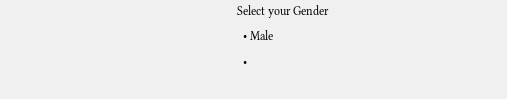Select your Gender
  • Male
  •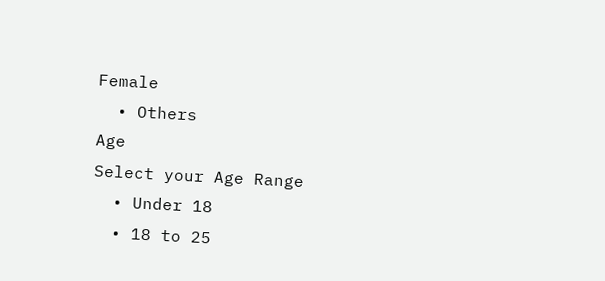Female
  • Others
Age
Select your Age Range
  • Under 18
  • 18 to 25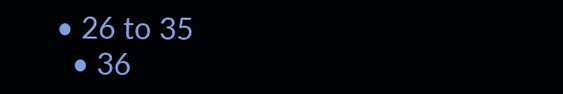• 26 to 35
  • 36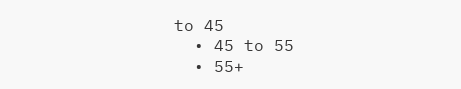to 45
  • 45 to 55
  • 55+